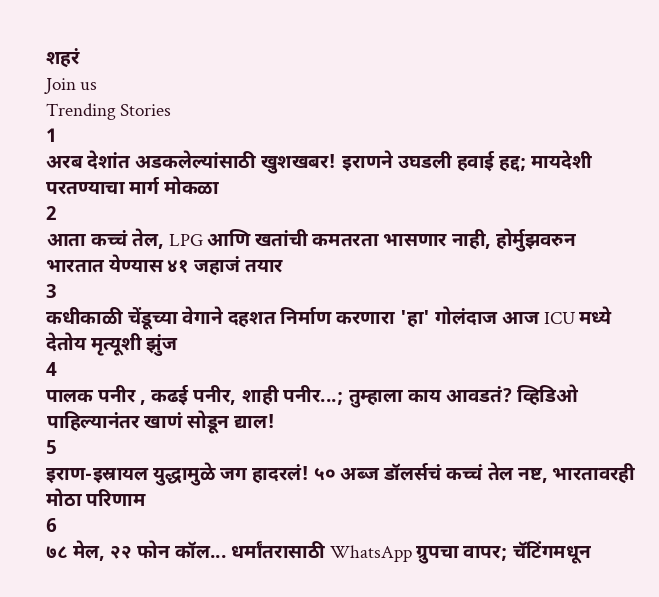शहरं
Join us
Trending Stories
1
अरब देशांत अडकलेल्यांसाठी खुशखबर! इराणने उघडली हवाई हद्द; मायदेशी परतण्याचा मार्ग मोकळा
2
आता कच्चं तेल, LPG आणि खतांची कमतरता भासणार नाही, होर्मुझवरुन भारतात येण्यास ४१ जहाजं तयार
3
कधीकाळी चेंडूच्या वेगाने दहशत निर्माण करणारा 'हा' गोलंदाज आज ICU मध्ये देतोय मृत्यूशी झुंज
4
पालक पनीर , कढई पनीर, शाही पनीर...; तुम्हाला काय आवडतं? व्हिडिओ पाहिल्यानंतर खाणं सोडून द्याल!
5
इराण-इस्रायल युद्धामुळे जग हादरलं! ५० अब्ज डॉलर्सचं कच्चं तेल नष्ट, भारतावरही मोठा परिणाम
6
७८ मेल, २२ फोन कॉल... धर्मांतरासाठी WhatsApp ग्रुपचा वापर; चॅटिंगमधून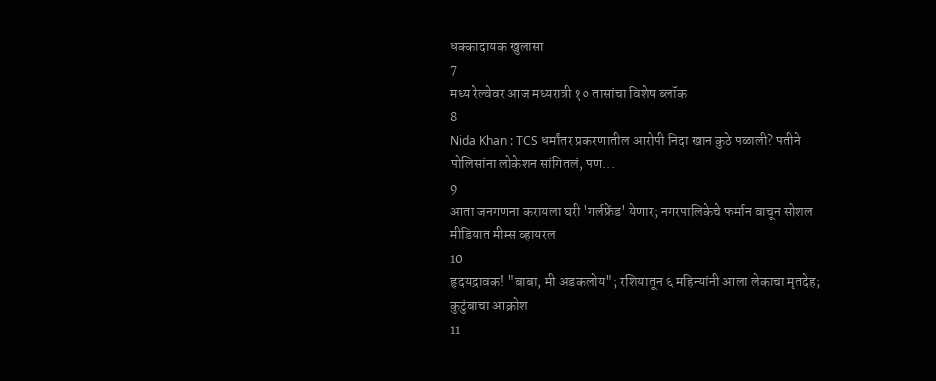धक्कादायक खुलासा
7
मध्य रेल्वेवर आज मध्यरात्री १० तासांचा विशेष ब्लॉक
8
Nida Khan : TCS धर्मांतर प्रकरणातील आरोपी निदा खान कुठे पळाली? पतीने पोलिसांना लोकेशन सांगितलं, पण...
9
आता जनगणना करायला घरी 'गर्लफ्रेंड' येणार; नगरपालिकेचे फर्मान वाचून सोशल मीडियात मीम्स व्हायरल
10
हृदयद्रावक! "बाबा, मी अडकलोय"; रशियातून ६ महिन्यांनी आला लेकाचा मृतदेह; कुटुंबाचा आक्रोश
11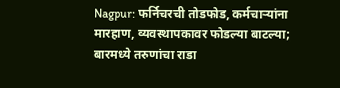Nagpur: फर्निचरची तोडफोड, कर्मचाऱ्यांना मारहाण, व्यवस्थापकावर फोडल्या बाटल्या; बारमध्ये तरुणांचा राडा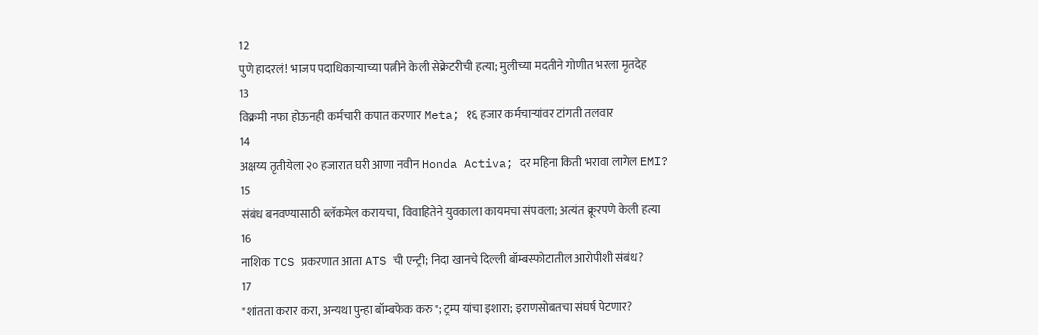12
पुणे हादरलं! भाजप पदाधिकाऱ्याच्या पत्नीने केली सेक्रेटरीची हत्या; मुलीच्या मदतीने गोणीत भरला मृतदेह
13
विक्रमी नफा होऊनही कर्मचारी कपात करणार Meta; १६ हजार कर्मचाऱ्यांवर टांगती तलवार
14
अक्षय्य तृतीयेला २० हजारात घरी आणा नवीन Honda Activa; दर महिना किती भरावा लागेल EMI?
15
संबंध बनवण्यासाठी ब्लॅकमेल करायचा, विवाहितेने युवकाला कायमचा संपवला; अत्यंत क्रूरपणे केली हत्या
16
नाशिक TCS प्रकरणात आता ATS ची एन्ट्री; निदा खानचे दिल्ली बॉम्बस्फोटातील आरोपीशी संबंध?
17
"शांतता करार करा, अन्यथा पुन्हा बॉम्बफेक करु"; ट्रम्प यांचा इशारा; इराणसोबतचा संघर्ष पेटणार?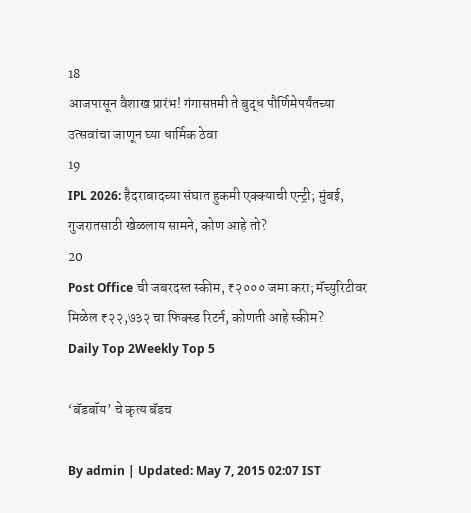18
आजपासून वैशाख प्रारंभ! गंगासप्तमी ते बुद्ध पौर्णिमेपर्यंतच्या उत्सवांचा जाणून घ्या धार्मिक ठेवा
19
IPL 2026: हैदराबादच्या संघात हुकमी एक्क्याची एन्ट्री; मुंबई, गुजरातसाठी खेळलाय सामने, कोण आहे तो?
20
Post Office ची जबरदस्त स्कीम, ₹२००० जमा करा; मॅच्युरिटीवर मिळेल ₹२२,७३२ चा फिक्स्ड रिटर्न, कोणती आहे स्कीम?
Daily Top 2Weekly Top 5

‘बॅडबॉय’ चे कृत्य बॅडच

By admin | Updated: May 7, 2015 02:07 IST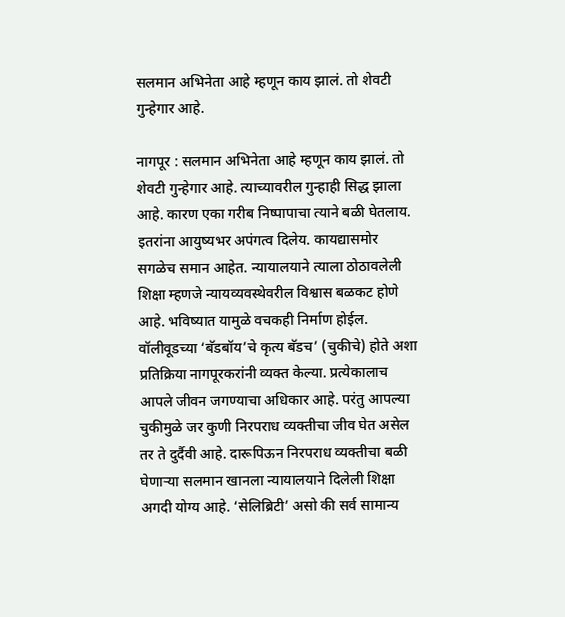सलमान अभिनेता आहे म्हणून काय झालं. तो शेवटी गुन्हेगार आहे.

नागपूर : सलमान अभिनेता आहे म्हणून काय झालं. तो शेवटी गुन्हेगार आहे. त्याच्यावरील गुन्हाही सिद्ध झाला आहे. कारण एका गरीब निष्पापाचा त्याने बळी घेतलाय. इतरांना आयुष्यभर अपंगत्व दिलेय. कायद्यासमोर सगळेच समान आहेत. न्यायालयाने त्याला ठोठावलेली शिक्षा म्हणजे न्यायव्यवस्थेवरील विश्वास बळकट होणे आहे. भविष्यात यामुळे वचकही निर्माण होईल. वॉलीवूडच्या ‘बॅडबॉय’चे कृत्य बॅडच’ (चुकीचे) होते अशा प्रतिक्रिया नागपूरकरांनी व्यक्त केल्या. प्रत्येकालाच आपले जीवन जगण्याचा अधिकार आहे. परंतु आपल्या चुकीमुळे जर कुणी निरपराध व्यक्तीचा जीव घेत असेल तर ते दुर्दैवी आहे. दारूपिऊन निरपराध व्यक्तीचा बळी घेणाऱ्या सलमान खानला न्यायालयाने दिलेली शिक्षा अगदी योग्य आहे. ‘सेलिब्रिटी’ असो की सर्व सामान्य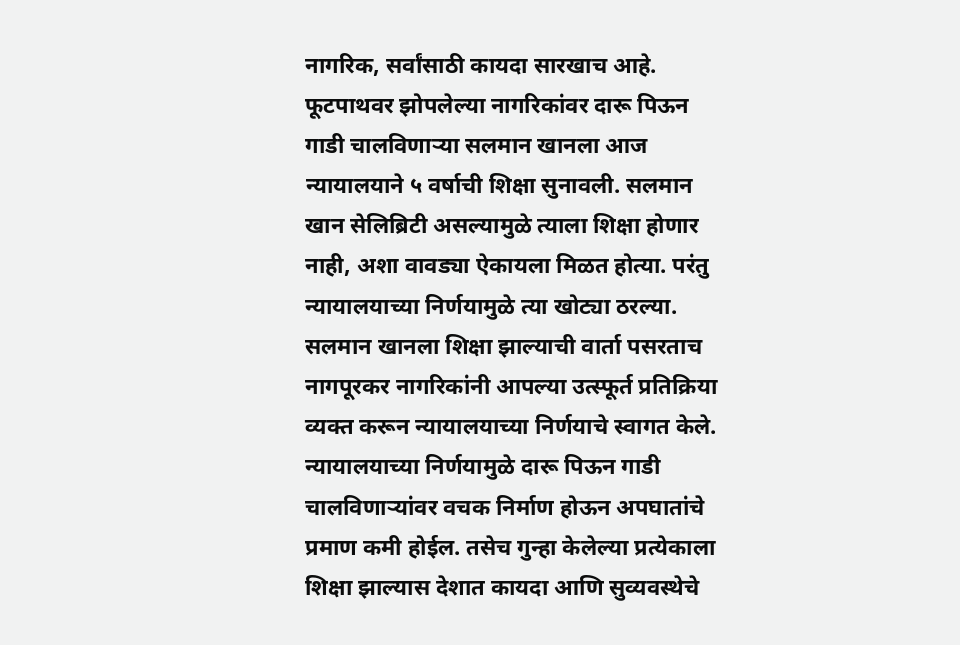नागरिक, सर्वांसाठी कायदा सारखाच आहे. फूटपाथवर झोपलेल्या नागरिकांवर दारू पिऊन गाडी चालविणाऱ्या सलमान खानला आज न्यायालयाने ५ वर्षाची शिक्षा सुनावली. सलमान खान सेलिब्रिटी असल्यामुळे त्याला शिक्षा होणार नाही, अशा वावड्या ऐकायला मिळत होत्या. परंतु न्यायालयाच्या निर्णयामुळे त्या खोट्या ठरल्या. सलमान खानला शिक्षा झाल्याची वार्ता पसरताच नागपूरकर नागरिकांनी आपल्या उत्स्फूर्त प्रतिक्रिया व्यक्त करून न्यायालयाच्या निर्णयाचे स्वागत केले. न्यायालयाच्या निर्णयामुळे दारू पिऊन गाडी चालविणाऱ्यांवर वचक निर्माण होऊन अपघातांचे प्रमाण कमी होईल. तसेच गुन्हा केलेल्या प्रत्येकाला शिक्षा झाल्यास देशात कायदा आणि सुव्यवस्थेचे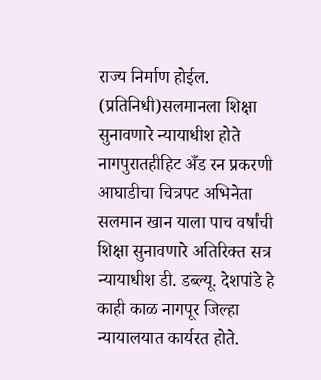राज्य निर्माण होईल. (प्रतिनिधी)सलमानला शिक्षा सुनावणारे न्यायाधीश होते नागपुरातहीहिट अँड रन प्रकरणी आघाडीचा चित्रपट अभिनेता सलमान खान याला पाच वर्षांची शिक्षा सुनावणारे अतिरिक्त सत्र न्यायाधीश डी. डब्ल्यू. देशपांडे हे काही काळ नागपूर जिल्हा न्यायालयात कार्यरत होते.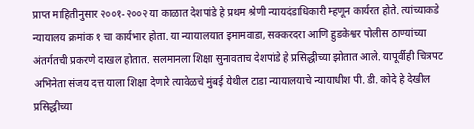प्राप्त माहितीनुसार २००१-२००२ या काळात देशपांडे हे प्रथम श्रेणी न्यायदंडाधिकारी म्हणून कार्यरत होते. त्यांच्याकडे न्यायालय क्रमांक १ चा कार्यभार होता. या न्यायालयात इमामवाडा, सक्करदरा आणि हुडकेश्वर पोलीस ठाण्यांच्या अंतर्गतची प्रकरणे दाखल होतात. सलमानला शिक्षा सुनावताच देशपांडे हे प्रसिद्धीच्या झोतात आले. यापूर्वीही चित्रपट अभिनेता संजय दत्त याला शिक्षा देणारे त्यावेळचे मुंबई येथील टाडा न्यायालयाचे न्यायाधीश पी. डी. कोदे हे देखील प्रसिद्धीच्या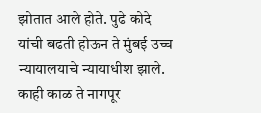झोतात आले होते. पुढे कोदे यांची बढती होऊन ते मुंबई उच्च न्यायालयाचे न्यायाधीश झाले. काही काळ ते नागपूर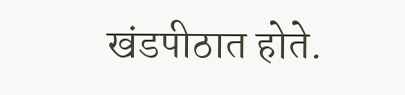खंडपीठात होते.